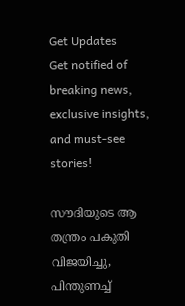Get Updates
Get notified of breaking news, exclusive insights, and must-see stories!

സൗദിയുടെ ആ തന്ത്രം പകുതി വിജയിച്ചു, പിന്തുണച്ച്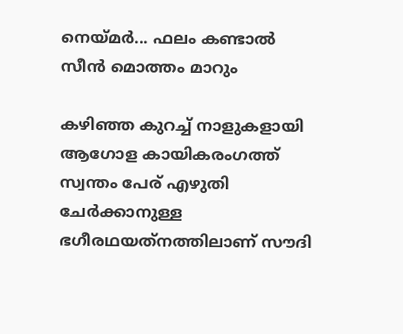നെയ്മര്‍... ഫലം കണ്ടാല്‍ സീന്‍ മൊത്തം മാറും

കഴിഞ്ഞ കുറച്ച് നാളുകളായി ആഗോള കായികരംഗത്ത് സ്വന്തം പേര് എഴുതി ചേര്‍ക്കാനുള്ള ഭഗീരഥയത്‌നത്തിലാണ് സൗദി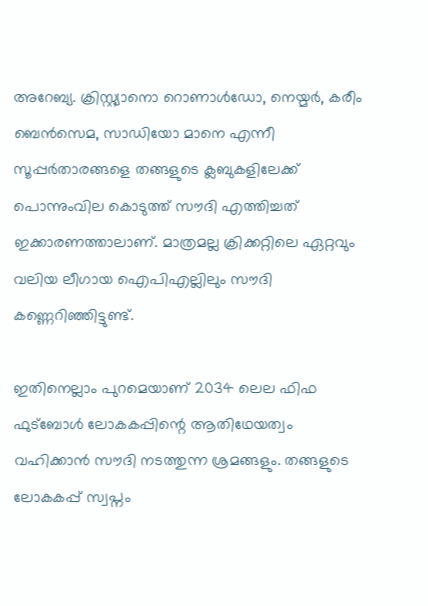അറേബ്യ. ക്രിസ്റ്റ്യാനൊ റൊണാള്‍ഡോ, നെയ്മര്‍, കരീം ബെന്‍സെമ, സാഡിയോ മാനെ എന്നീ സൂപ്പര്‍താരങ്ങളെ തങ്ങളുടെ ക്ലബുകളിലേക്ക് പൊന്നുംവില കൊടുത്ത് സൗദി എത്തിച്ചത് ഇക്കാരണത്താലാണ്. മാത്രമല്ല ക്രിക്കറ്റിലെ ഏറ്റവും വലിയ ലീഗായ ഐപിഎല്ലിലും സൗദി കണ്ണെറിഞ്ഞിട്ടുണ്ട്.

ഇതിനെല്ലാം പുറമെയാണ് 2034 ലെല ഫിഫ ഫുട്‌ബോള്‍ ലോകകപ്പിന്റെ ആതിഥേയത്വം വഹിക്കാന്‍ സൗദി നടത്തുന്ന ശ്രമങ്ങളും. തങ്ങളുടെ ലോകകപ്പ് സ്വപ്നം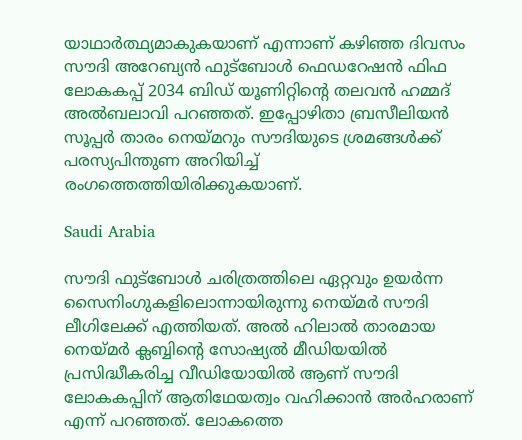യാഥാര്‍ത്ഥ്യമാകുകയാണ് എന്നാണ് കഴിഞ്ഞ ദിവസം സൗദി അറേബ്യന്‍ ഫുട്‌ബോള്‍ ഫെഡറേഷന്‍ ഫിഫ ലോകകപ്പ് 2034 ബിഡ് യൂണിറ്റിന്റെ തലവന്‍ ഹമ്മദ് അല്‍ബലാവി പറഞ്ഞത്. ഇപ്പോഴിതാ ബ്രസീലിയന്‍ സൂപ്പര്‍ താരം നെയ്മറും സൗദിയുടെ ശ്രമങ്ങള്‍ക്ക് പരസ്യപിന്തുണ അറിയിച്ച് രംഗത്തെത്തിയിരിക്കുകയാണ്.

Saudi Arabia

സൗദി ഫുട്‌ബോള്‍ ചരിത്രത്തിലെ ഏറ്റവും ഉയര്‍ന്ന സൈനിംഗുകളിലൊന്നായിരുന്നു നെയ്മര്‍ സൗദി ലീഗിലേക്ക് എത്തിയത്. അല്‍ ഹിലാല്‍ താരമായ നെയ്മര്‍ ക്ലബ്ബിന്റെ സോഷ്യല്‍ മീഡിയയില്‍ പ്രസിദ്ധീകരിച്ച വീഡിയോയില്‍ ആണ് സൗദി ലോകകപ്പിന് ആതിഥേയത്വം വഹിക്കാന്‍ അര്‍ഹരാണ് എന്ന് പറഞ്ഞത്. ലോകത്തെ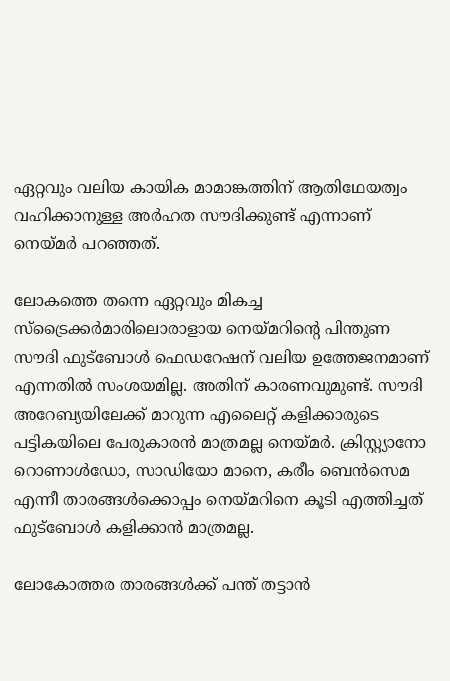ഏറ്റവും വലിയ കായിക മാമാങ്കത്തിന് ആതിഥേയത്വം വഹിക്കാനുള്ള അര്‍ഹത സൗദിക്കുണ്ട് എന്നാണ് നെയ്മര്‍ പറഞ്ഞത്.

ലോകത്തെ തന്നെ ഏറ്റവും മികച്ച സ്‌ട്രൈക്കര്‍മാരിലൊരാളായ നെയ്മറിന്റെ പിന്തുണ സൗദി ഫുട്‌ബോള്‍ ഫെഡറേഷന് വലിയ ഉത്തേജനമാണ് എന്നതില്‍ സംശയമില്ല. അതിന് കാരണവുമുണ്ട്. സൗദി അറേബ്യയിലേക്ക് മാറുന്ന എലൈറ്റ് കളിക്കാരുടെ പട്ടികയിലെ പേരുകാരന്‍ മാത്രമല്ല നെയ്മര്‍. ക്രിസ്റ്റ്യാനോ റൊണാള്‍ഡോ, സാഡിയോ മാനെ, കരീം ബെന്‍സെമ എന്നീ താരങ്ങള്‍ക്കൊപ്പം നെയ്മറിനെ കൂടി എത്തിച്ചത് ഫുട്‌ബോള്‍ കളിക്കാന്‍ മാത്രമല്ല.

ലോകോത്തര താരങ്ങള്‍ക്ക് പന്ത് തട്ടാന്‍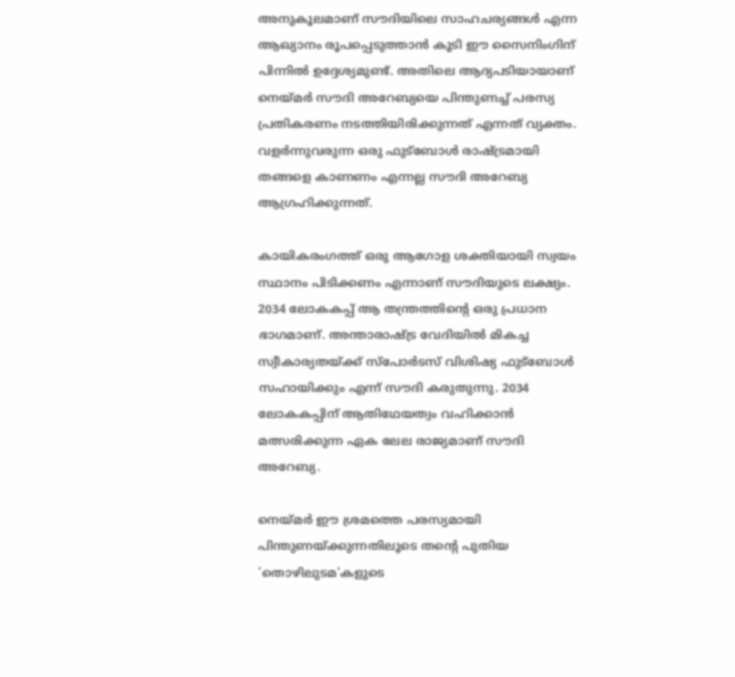അനുകൂലമാണ് സൗദിയിലെ സാഹചര്യങ്ങള്‍ എന്ന ആഖ്യാനം രൂപപ്പെടുത്താന്‍ കൂടി ഈ സൈനിംഗിന് പിന്നില്‍ ഉദ്ദേശ്യമുണ്ട്. അതിലെ ആദ്യപടിയായാണ് നെയ്മര്‍ സൗദി അറേബ്യയെ പിന്തുണച്ച് പരസ്യ പ്രതികരണം നടത്തിയിരിക്കുന്നത് എന്നത് വ്യക്തം. വളര്‍ന്നുവരുന്ന ഒരു ഫുട്‌ബോള്‍ രാഷ്ട്രമായി തങ്ങളെ കാണണം എന്നല്ല സൗദി അറേബ്യ ആഗ്രഹിക്കുന്നത്.

കായികരംഗത്ത് ഒരു ആഗോള ശക്തിയായി സ്വയം സ്ഥാനം പിടിക്കണം എന്നാണ് സൗദിയുടെ ലക്ഷ്യം. 2034 ലോകകപ്പ് ആ തന്ത്രത്തിന്റെ ഒരു പ്രധാന ഭാഗമാണ്. അന്താരാഷ്ട്ര വേദിയില്‍ മികച്ച സ്വീകാര്യതയ്ക്ക് സ്‌പോര്‍ടസ് വിശിഷ്യ ഫുട്‌ബോള്‍ സഹായിക്കും എന്ന് സൗദി കരുതുന്നു. 2034 ലോകകപ്പിന് ആതിഥേയത്വം വഹിക്കാന്‍ മത്സരിക്കുന്ന ഏക ലേല രാജ്യമാണ് സൗദി അറേബ്യ.

നെയ്മര്‍ ഈ ശ്രമത്തെ പരസ്യമായി പിന്തുണയ്ക്കുന്നതിലൂടെ തന്റെ പുതിയ 'തൊഴിലുടമ'കളുടെ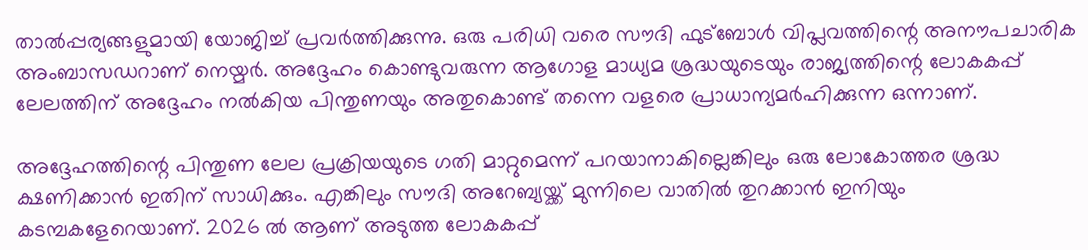താല്‍പ്പര്യങ്ങളുമായി യോജിച്ച് പ്രവര്‍ത്തിക്കുന്നു. ഒരു പരിധി വരെ സൗദി ഫുട്‌ബോള്‍ വിപ്ലവത്തിന്റെ അനൗപചാരിക അംബാസഡറാണ് നെയ്മര്‍. അദ്ദേഹം കൊണ്ടുവരുന്ന ആഗോള മാധ്യമ ശ്രദ്ധയുടെയും രാജ്യത്തിന്റെ ലോകകപ്പ് ലേലത്തിന് അദ്ദേഹം നല്‍കിയ പിന്തുണയും അതുകൊണ്ട് തന്നെ വളരെ പ്രാധാന്യമര്‍ഹിക്കുന്ന ഒന്നാണ്.

അദ്ദേഹത്തിന്റെ പിന്തുണ ലേല പ്രക്രിയയുടെ ഗതി മാറ്റുമെന്ന് പറയാനാകില്ലെങ്കിലും ഒരു ലോകോത്തര ശ്രദ്ധ ക്ഷണിക്കാന്‍ ഇതിന് സാധിക്കും. എങ്കിലും സൗദി അറേബ്യയ്ക്ക് മുന്നിലെ വാതില്‍ തുറക്കാന്‍ ഇനിയും കടമ്പകളേറെയാണ്. 2026 ല്‍ ആണ് അടുത്ത ലോകകപ്പ്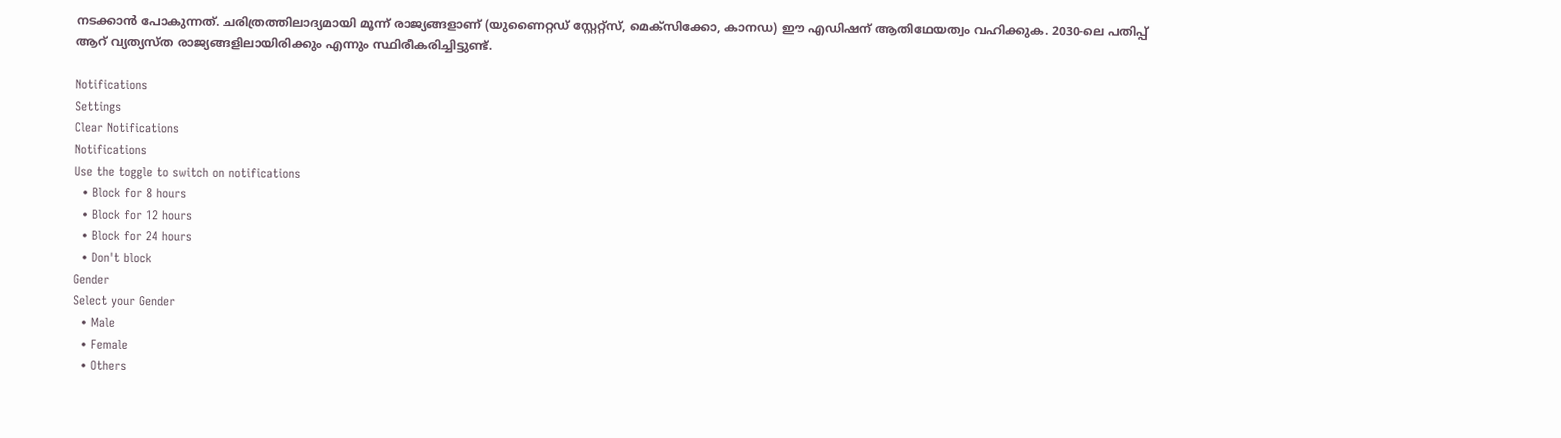നടക്കാന്‍ പോകുന്നത്. ചരിത്രത്തിലാദ്യമായി മൂന്ന് രാജ്യങ്ങളാണ് (യുണൈറ്റഡ് സ്റ്റേറ്റ്സ്, മെക്സിക്കോ, കാനഡ) ഈ എഡിഷന് ആതിഥേയത്വം വഹിക്കുക. 2030-ലെ പതിപ്പ് ആറ് വ്യത്യസ്ത രാജ്യങ്ങളിലായിരിക്കും എന്നും സ്ഥിരീകരിച്ചിട്ടുണ്ട്.

Notifications
Settings
Clear Notifications
Notifications
Use the toggle to switch on notifications
  • Block for 8 hours
  • Block for 12 hours
  • Block for 24 hours
  • Don't block
Gender
Select your Gender
  • Male
  • Female
  • Others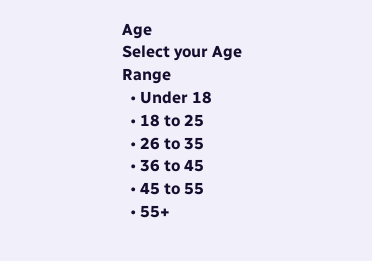Age
Select your Age Range
  • Under 18
  • 18 to 25
  • 26 to 35
  • 36 to 45
  • 45 to 55
  • 55+